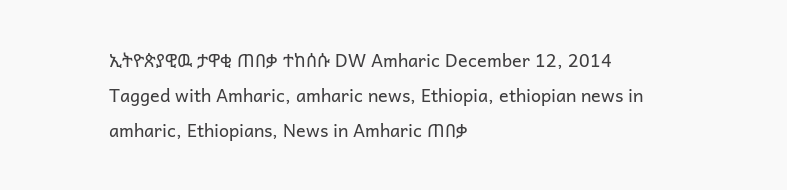ኢትዮጵያዊዉ ታዋቂ ጠበቃ ተከሰሱ DW Amharic December 12, 2014 Tagged with Amharic, amharic news, Ethiopia, ethiopian news in amharic, Ethiopians, News in Amharic ጠበቃ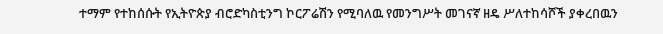ተማም የተከሰሱት የኢትዮጵያ ብሮድካስቲንግ ኮርፖሬሽን የሚባለዉ የመንግሥት መገናኛ ዘዴ ሥለተከሳሾች ያቀረበዉን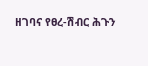ዘገባና የፀረ-ሽብር ሕጉን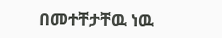በመተቸታቸዉ ነዉ